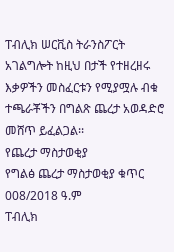ፐብሊክ ሠርቪስ ትራንስፖርት አገልግሎት ከዚህ በታች የተዘረዘሩ እቃዎችን መስፈርቱን የሚያሟሉ ብቁ ተጫራቾችን በግልጽ ጨረታ አወዳድሮ መሸጥ ይፈልጋል፡፡
የጨረታ ማስታወቂያ
የግልፅ ጨረታ ማስታወቂያ ቁጥር 008/2018 ዓ.ም
ፐብሊክ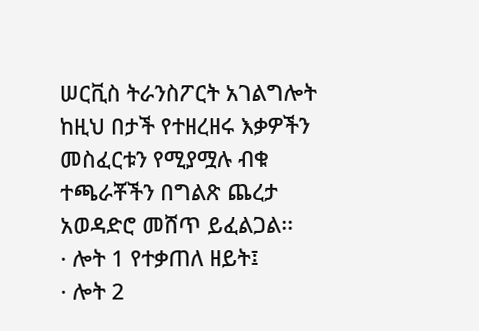ሠርቪስ ትራንስፖርት አገልግሎት ከዚህ በታች የተዘረዘሩ እቃዎችን መስፈርቱን የሚያሟሉ ብቁ ተጫራቾችን በግልጽ ጨረታ አወዳድሮ መሸጥ ይፈልጋል፡፡
· ሎት 1 የተቃጠለ ዘይት፤
· ሎት 2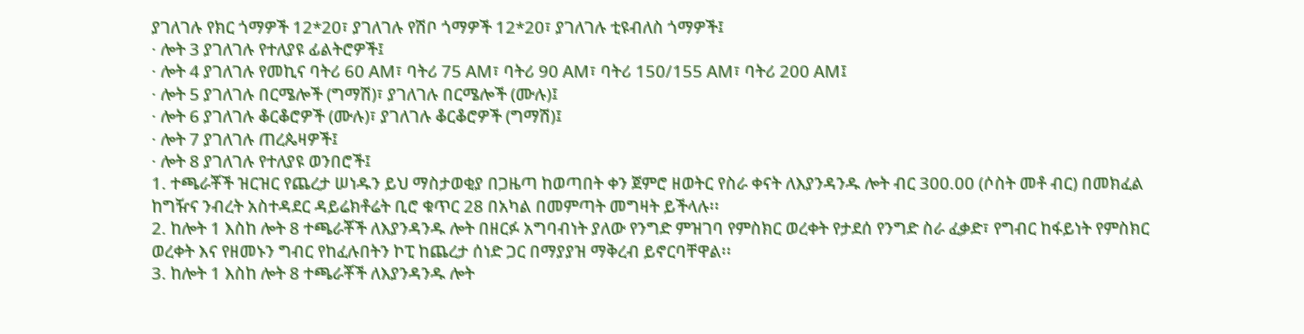ያገለገሉ የክር ጎማዎች 12*20፣ ያገለገሉ የሽቦ ጎማዎች 12*20፣ ያገለገሉ ቲዩብለስ ጎማዎች፤
· ሎት 3 ያገለገሉ የተለያዩ ፊልትሮዎች፤
· ሎት 4 ያገለገሉ የመኪና ባትሪ 60 AM፣ ባትሪ 75 AM፣ ባትሪ 90 AM፣ ባትሪ 150/155 AM፣ ባትሪ 200 AM፤
· ሎት 5 ያገለገሉ በርሜሎች (ግማሽ)፣ ያገለገሉ በርሜሎች (ሙሉ)፤
· ሎት 6 ያገለገሉ ቆርቆሮዎች (ሙሉ)፣ ያገለገሉ ቆርቆሮዎች (ግማሽ)፤
· ሎት 7 ያገለገሉ ጠረጴዛዎች፤
· ሎት 8 ያገለገሉ የተለያዩ ወንበሮች፤
1. ተጫራቾች ዝርዝር የጨረታ ሠነዱን ይህ ማስታወቂያ በጋዜጣ ከወጣበት ቀን ጀምሮ ዘወትር የስራ ቀናት ለእያንዳንዱ ሎት ብር 300.00 (ሶስት መቶ ብር) በመክፈል ከግዥና ንብረት አስተዳደር ዳይሬክቶሬት ቢሮ ቁጥር 28 በአካል በመምጣት መግዛት ይችላሉ፡፡
2. ከሎት 1 እስከ ሎት 8 ተጫራቾች ለእያንዳንዱ ሎት በዘርፉ አግባብነት ያለው የንግድ ምዝገባ የምስክር ወረቀት የታደሰ የንግድ ስራ ፈቃድ፣ የግብር ከፋይነት የምስክር ወረቀት እና የዘመኑን ግብር የከፈሉበትን ኮፒ ከጨረታ ሰነድ ጋር በማያያዝ ማቅረብ ይኖርባቸዋል፡፡
3. ከሎት 1 እስከ ሎት 8 ተጫራቾች ለእያንዳንዱ ሎት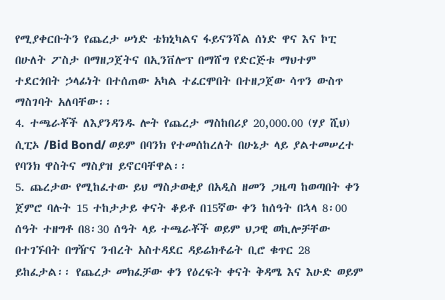የሚያቀርቡትን የጨረታ ሠነድ ቴክኒካልና ፋይናንሻል ሰነድ ዋና እና ኮፒ በሁለት ፖስታ በማዘጋጀትና በኢንቨሎፕ በማሸግ የድርጅቱ ማህተም ተደርጎበት ኃላፊነት በተሰጠው አካል ተፈርሞበት በተዘጋጀው ሳጥን ውስጥ ማስገባት አለባቸው፡፡
4. ተጫራቾች ለእያንዳንዱ ሎት የጨረታ ማስከበሪያ 20,000.00 (ሃያ ሺህ) ሲፒኦ /Bid Bond/ ወይም በባንክ የተመሰከረለት በሁኔታ ላይ ያልተመሠረተ የባንክ ዋስትና ማስያዝ ይኖርባቸዋል፡፡
5. ጨረታው የሚከፈተው ይህ ማስታወቂያ በአዲስ ዘመን ጋዜጣ ከወጣበት ቀን ጀምሮ ባሉት 15 ተከታታይ ቀናት ቆይቶ በ15ኛው ቀን ከሰዓት በኋላ 8፡00 ሰዓት ተዘግቶ በ8፡30 ሰዓት ላይ ተጫራቾች ወይም ህጋዊ ወኪሎቻቸው በተገኙበት በግዥና ንብረት አስተዳደር ዳይሬክቶሬት ቢሮ ቁጥር 28 ይከፈታል፡፡ የጨረታ መክፈቻው ቀን የዕረፍት ቀናት ቅዳሜ እና እሁድ ወይም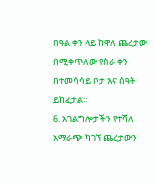በዓል ቀን ላይ ከዋለ ጨረታው በሚቀጥለው የስራ ቀን በተመሳሳይ ቦታ እና ሰዓት ይከፈታል፡፡
6. አገልግሎታችን የተሻለ አማራጭ ካገኘ ጨረታውን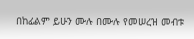በከፊልም ይሁን ሙሉ በሙሉ የመሠረዝ መብቱ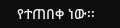የተጠበቀ ነው፡፡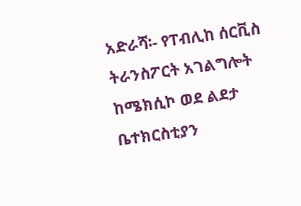አድራሻ፡- የፐብሊከ ሰርቪስ ትራንስፖርት አገልግሎት ከሜክሲኮ ወደ ልደታ ቤተክርስቲያን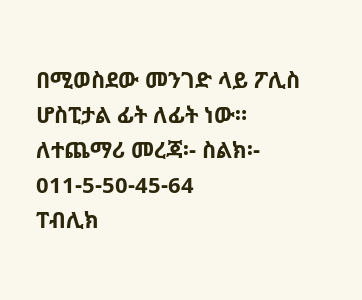በሚወስደው መንገድ ላይ ፖሊስ ሆስፒታል ፊት ለፊት ነው።
ለተጨማሪ መረጃ፡- ስልክ፡- 011-5-50-45-64
ፐብሊክ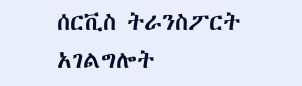ሰርቪስ ትራንስፖርት አገልግሎት